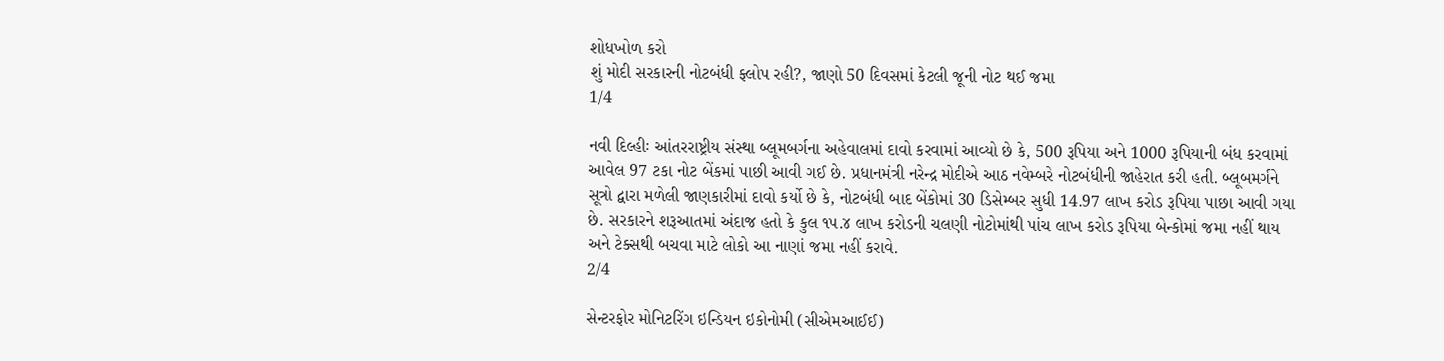શોધખોળ કરો
શું મોદી સરકારની નોટબંધી ફ્લોપ રહી?, જાણો 50 દિવસમાં કેટલી જૂની નોટ થઈ જમા
1/4

નવી દિલ્હીઃ આંતરરાષ્ટ્રીય સંસ્થા બ્લૂમબર્ગના અહેવાલમાં દાવો કરવામાં આવ્યો છે કે, 500 રૂપિયા અને 1000 રૂપિયાની બંધ કરવામાં આવેલ 97 ટકા નોટ બેંકમાં પાછી આવી ગઈ છે. પ્રધાનમંત્રી નરેન્દ્ર મોદીએ આઠ નવેમ્બરે નોટબંધીની જાહેરાત કરી હતી. બ્લૂબમર્ગને સૂત્રો દ્વારા મળેલી જાણકારીમાં દાવો કર્યો છે કે, નોટબંધી બાદ બેંકોમાં 30 ડિસેમ્બર સુધી 14.97 લાખ કરોડ રૂપિયા પાછા આવી ગયા છે. સરકારને શરૂઆતમાં અંદાજ હતો કે કુલ ૧૫.૪ લાખ કરોડની ચલણી નોટોમાંથી પાંચ લાખ કરોડ રૂપિયા બેન્કોમાં જમા નહીં થાય અને ટેક્સથી બચવા માટે લોકો આ નાણાં જમા નહીં કરાવે.
2/4

સેન્ટરફોર મોનિટરિંગ ઇન્ડિયન ઇકોનોમી (સીએમઆઈઈ)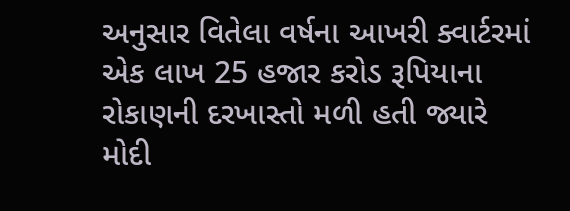અનુસાર વિતેલા વર્ષના આખરી ક્વાર્ટરમાં એક લાખ 25 હજાર કરોડ રૂપિયાના રોકાણની દરખાસ્તો મળી હતી જ્યારે મોદી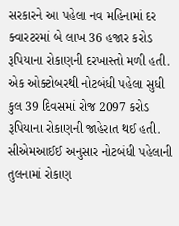સરકારને આ પહેલા નવ મહિનામાં દર ક્વારટરમાં બે લાખ 36 હજાર કરોડ રૂપિયાના રોકાણની દરખાસ્તો મળી હતી. એક ઓક્ટોબરથી નોટબંધી પહેલા સુધી કુલ 39 દિવસમાં રોજ 2097 કરોડ રૂપિયાના રોકાણની જાહેરાત થઈ હતી. સીએમઆઈઈ અનુસાર નોટબંધી પહેલાની તુલનામાં રોકાણ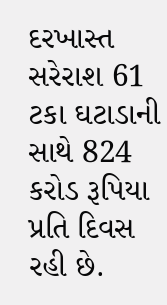દરખાસ્ત સરેરાશ 61 ટકા ઘટાડાની સાથે 824 કરોડ રૂપિયા પ્રતિ દિવસ રહી છે.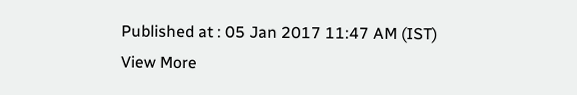Published at : 05 Jan 2017 11:47 AM (IST)
View More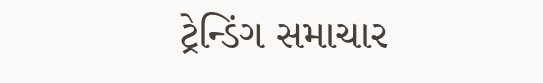ટ્રેન્ડિંગ સમાચાર